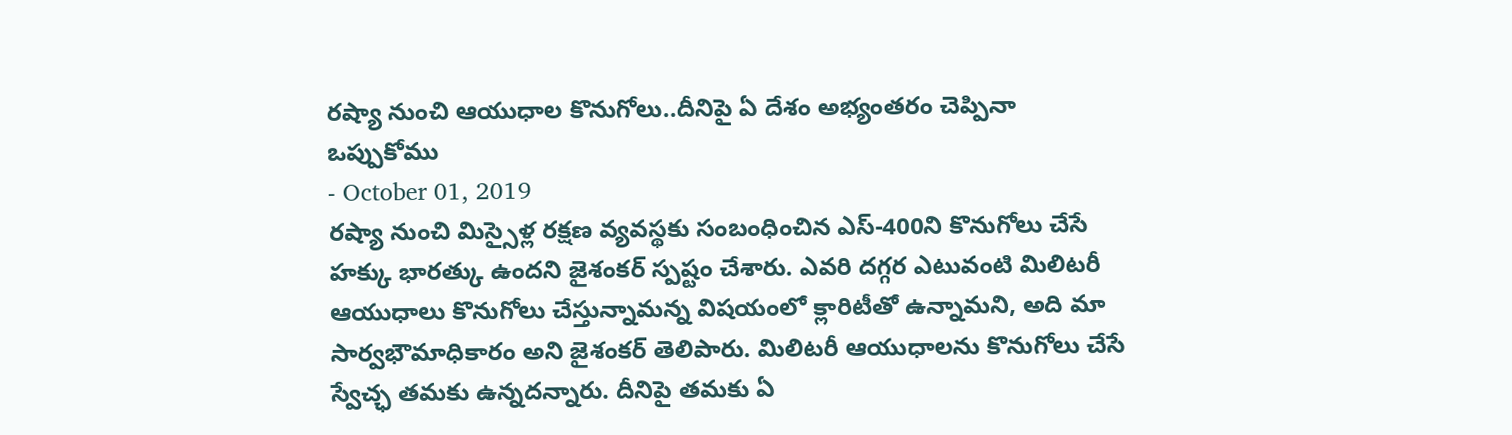రష్యా నుంచి ఆయుధాల కొనుగోలు..దీనిపై ఏ దేశం అభ్యంతరం చెప్పినా ఒప్పుకోము
- October 01, 2019
రష్యా నుంచి మిస్సైళ్ల రక్షణ వ్యవస్థకు సంబంధించిన ఎస్-400ని కొనుగోలు చేసే హక్కు భారత్కు ఉందని జైశంకర్ స్పష్టం చేశారు. ఎవరి దగ్గర ఎటువంటి మిలిటరీ ఆయుధాలు కొనుగోలు చేస్తున్నామన్న విషయంలో క్లారిటీతో ఉన్నామని, అది మా సార్వభౌమాధికారం అని జైశంకర్ తెలిపారు. మిలిటరీ ఆయుధాలను కొనుగోలు చేసే స్వేచ్ఛ తమకు ఉన్నదన్నారు. దీనిపై తమకు ఏ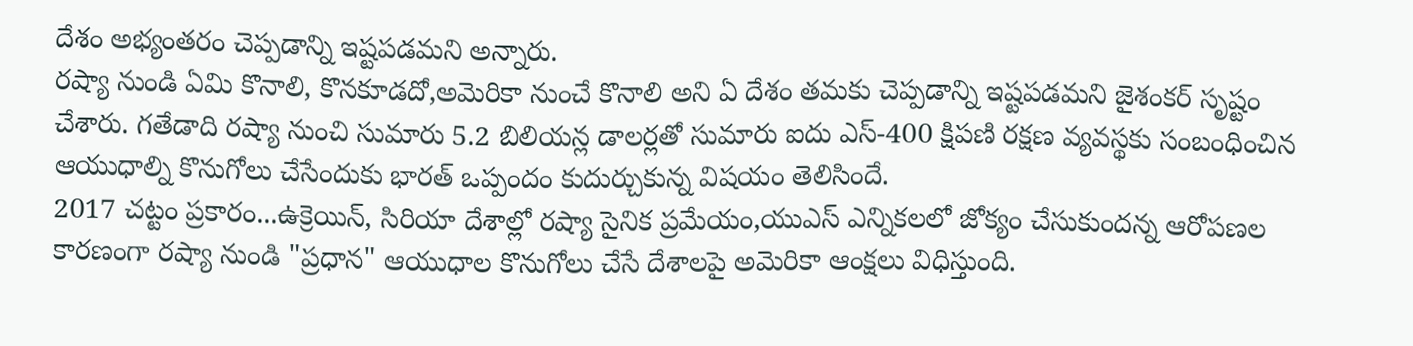దేశం అభ్యంతరం చెప్పడాన్ని ఇష్టపడమని అన్నారు.
రష్యా నుండి ఏమి కొనాలి, కొనకూడదో,అమెరికా నుంచే కొనాలి అని ఏ దేశం తమకు చెప్పడాన్ని ఇష్టపడమని జైశంకర్ సృష్టం చేశారు. గతేడాది రష్యా నుంచి సుమారు 5.2 బిలియన్ల డాలర్లతో సుమారు ఐదు ఎస్-400 క్షిపణి రక్షణ వ్యవస్థకు సంబంధించిన ఆయుధాల్ని కొనుగోలు చేసేందుకు భారత్ ఒప్పందం కుదుర్చుకున్న విషయం తెలిసిందే.
2017 చట్టం ప్రకారం...ఉక్రెయిన్, సిరియా దేశాల్లో రష్యా సైనిక ప్రమేయం,యుఎస్ ఎన్నికలలో జోక్యం చేసుకుందన్న ఆరోపణల కారణంగా రష్యా నుండి "ప్రధాన" ఆయుధాల కొనుగోలు చేసే దేశాలపై అమెరికా ఆంక్షలు విధిస్తుంది.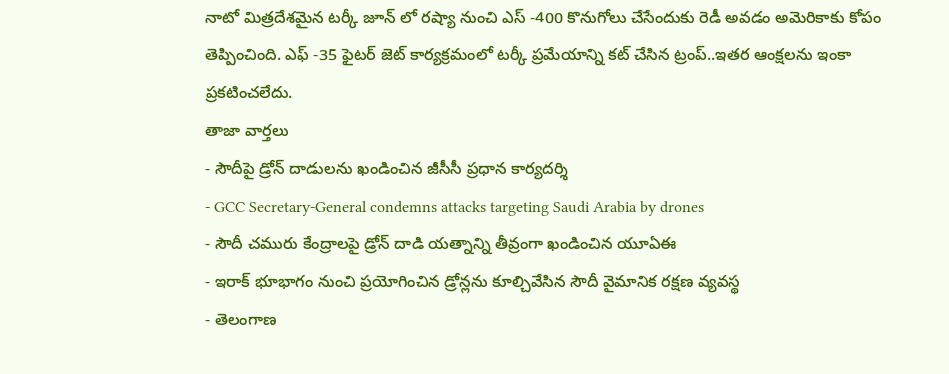నాటో మిత్రదేశమైన టర్కీ జూన్ లో రష్యా నుంచి ఎస్ -400 కొనుగోలు చేసేందుకు రెడీ అవడం అమెరికాకు కోపం తెప్పించింది. ఎఫ్ -35 ఫైటర్ జెట్ కార్యక్రమంలో టర్కీ ప్రమేయాన్ని కట్ చేసిన ట్రంప్..ఇతర ఆంక్షలను ఇంకా ప్రకటించలేదు.
తాజా వార్తలు
- సౌదీపై డ్రోన్ దాడులను ఖండించిన జీసీసీ ప్రధాన కార్యదర్శి
- GCC Secretary-General condemns attacks targeting Saudi Arabia by drones
- సౌదీ చమురు కేంద్రాలపై డ్రోన్ దాడి యత్నాన్ని తీవ్రంగా ఖండించిన యూఏఈ
- ఇరాక్ భూభాగం నుంచి ప్రయోగించిన డ్రోన్లను కూల్చివేసిన సౌదీ వైమానిక రక్షణ వ్యవస్థ
- తెలంగాణ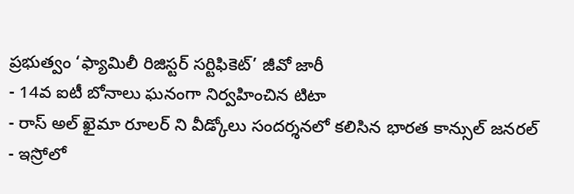ప్రభుత్వం ‘ఫ్యామిలీ రిజిస్టర్ సర్టిఫికెట్’ జీవో జారీ
- 14వ ఐటీ బోనాలు ఘనంగా నిర్వహించిన టిటా
- రాస్ అల్ ఖైమా రూలర్ ని వీడ్కోలు సందర్శనలో కలిసిన భారత కాన్సుల్ జనరల్
- ఇస్రోలో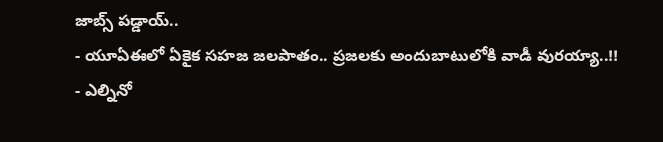జాబ్స్ పడ్డాయ్..
- యూఏఈలో ఏకైక సహజ జలపాతం.. ప్రజలకు అందుబాటులోకి వాడీ వురయ్యా..!!
- ఎల్నినో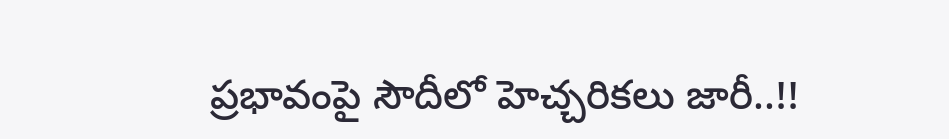ప్రభావంపై సౌదీలో హెచ్చరికలు జారీ..!!